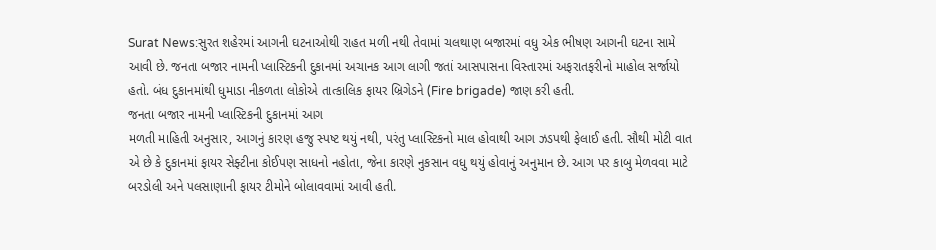Surat News:સુરત શહેરમાં આગની ઘટનાઓથી રાહત મળી નથી તેવામાં ચલથાણ બજારમાં વધુ એક ભીષણ આગની ઘટના સામે આવી છે. જનતા બજાર નામની પ્લાસ્ટિકની દુકાનમાં અચાનક આગ લાગી જતાં આસપાસના વિસ્તારમાં અફરાતફરીનો માહોલ સર્જાયો હતો. બંધ દુકાનમાંથી ધુમાડા નીકળતા લોકોએ તાત્કાલિક ફાયર બ્રિગેડને (Fire brigade) જાણ કરી હતી.
જનતા બજાર નામની પ્લાસ્ટિકની દુકાનમાં આગ
મળતી માહિતી અનુસાર, આગનું કારણ હજુ સ્પષ્ટ થયું નથી, પરંતુ પ્લાસ્ટિકનો માલ હોવાથી આગ ઝડપથી ફેલાઈ હતી. સૌથી મોટી વાત એ છે કે દુકાનમાં ફાયર સેફ્ટીના કોઈપણ સાધનો નહોતા, જેના કારણે નુકસાન વધુ થયું હોવાનું અનુમાન છે. આગ પર કાબુ મેળવવા માટે બરડોલી અને પલસાણાની ફાયર ટીમોને બોલાવવામાં આવી હતી.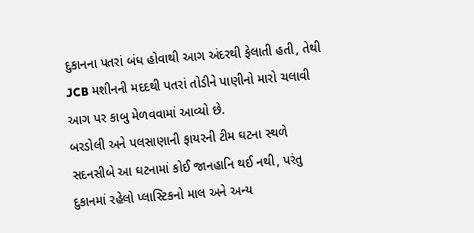દુકાનના પતરાં બંધ હોવાથી આગ અંદરથી ફેલાતી હતી, તેથી JCB મશીનની મદદથી પતરાં તોડીને પાણીનો મારો ચલાવી આગ પર કાબુ મેળવવામાં આવ્યો છે.
બરડોલી અને પલસાણાની ફાયરની ટીમ ઘટના સ્થળે
સદનસીબે આ ઘટનામાં કોઈ જાનહાનિ થઈ નથી, પરંતુ દુકાનમાં રહેલો પ્લાસ્ટિકનો માલ અને અન્ય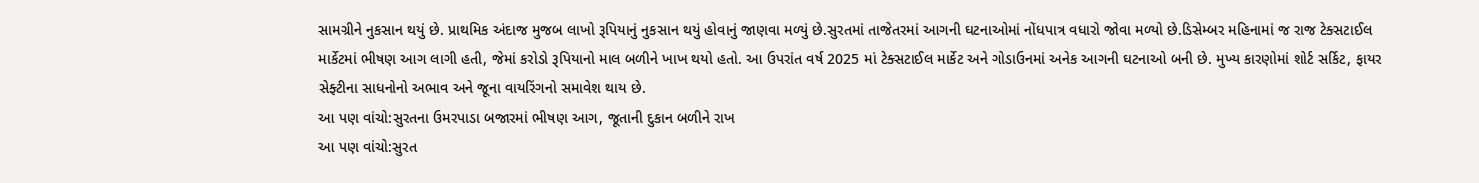સામગ્રીને નુકસાન થયું છે. પ્રાથમિક અંદાજ મુજબ લાખો રૂપિયાનું નુકસાન થયું હોવાનું જાણવા મળ્યું છે.સુરતમાં તાજેતરમાં આગની ઘટનાઓમાં નોંધપાત્ર વધારો જોવા મળ્યો છે.ડિસેમ્બર મહિનામાં જ રાજ ટેક્સટાઈલ માર્કેટમાં ભીષણ આગ લાગી હતી, જેમાં કરોડો રૂપિયાનો માલ બળીને ખાખ થયો હતો. આ ઉપરાંત વર્ષ 2025 માં ટેક્સટાઈલ માર્કેટ અને ગોડાઉનમાં અનેક આગની ઘટનાઓ બની છે. મુખ્ય કારણોમાં શોર્ટ સર્કિટ, ફાયર સેફ્ટીના સાધનોનો અભાવ અને જૂના વાયરિંગનો સમાવેશ થાય છે.
આ પણ વાંચો:સુરતના ઉમરપાડા બજારમાં ભીષણ આગ, જૂતાની દુકાન બળીને રાખ
આ પણ વાંચો:સુરત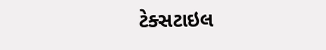ટેક્સટાઇલ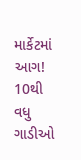માર્કેટમાં આગ! 10થી વધુ ગાડીઓ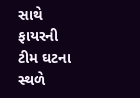સાથે ફાયરની ટીમ ઘટના સ્થળે